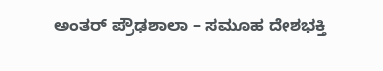ಅಂತರ್ ಪ್ರೌಢಶಾಲಾ – ಸಮೂಹ ದೇಶಭಕ್ತಿ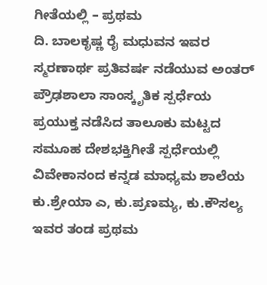ಗೀತೆಯಲ್ಲಿ – ಪ್ರಥಮ
ದಿ. ಬಾಲಕೃಷ್ಣ ರೈ ಮಧುವನ ಇವರ ಸ್ಮರಣಾರ್ಥ ಪ್ರತಿವರ್ಷ ನಡೆಯುವ ಅಂತರ್ ಪ್ರೌಢಶಾಲಾ ಸಾಂಸ್ಕೃತಿಕ ಸ್ಪರ್ಧೆಯ ಪ್ರಯುಕ್ತ ನಡೆಸಿದ ತಾಲೂಕು ಮಟ್ಟದ ಸಮೂಹ ದೇಶಭಕ್ತಿಗೀತೆ ಸ್ಪರ್ಧೆಯಲ್ಲಿ ವಿವೇಕಾನಂದ ಕನ್ನಡ ಮಾಧ್ಯಮ ಶಾಲೆಯ ಕು.ಶ್ರೇಯಾ ಎ, ಕು.ಪ್ರಣಮ್ಯ, ಕು.ಕೌಸಲ್ಯ ಇವರ ತಂಡ ಪ್ರಥಮ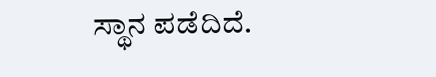ಸ್ಥಾನ ಪಡೆದಿದೆ.